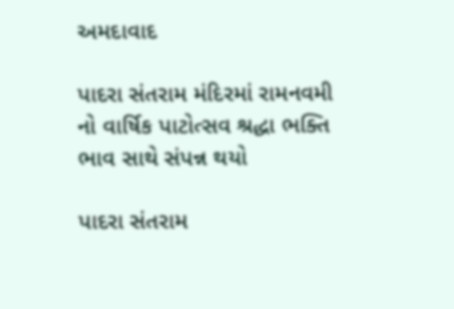અમદાવાદ

પાદરા સંતરામ મંદિરમાં રામનવમી નો વાર્ષિક પાટોત્સવ શ્રદ્ધા ભક્તિ ભાવ સાથે સંપન્ન થયો

પાદરા સંતરામ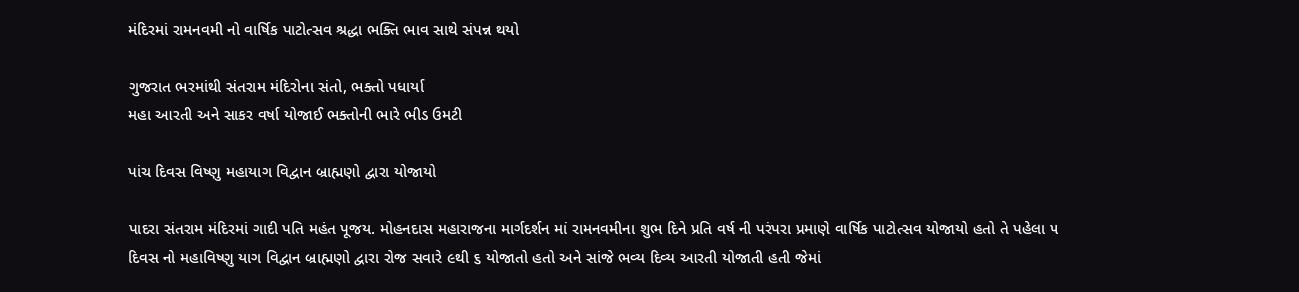મંદિરમાં રામનવમી નો વાર્ષિક પાટોત્સવ શ્રદ્ધા ભક્તિ ભાવ સાથે સંપન્ન થયો

ગુજરાત ભરમાંથી સંતરામ મંદિરોના સંતો, ભક્તો પધાર્યા
મહા આરતી અને સાકર વર્ષા યોજાઈ ભક્તોની ભારે ભીડ ઉમટી

પાંચ દિવસ વિષ્ણુ મહાયાગ વિદ્વાન બ્રાહ્મણો દ્વારા યોજાયો

પાદરા સંતરામ મંદિરમાં ગાદી પતિ મહંત પૂજય. મોહનદાસ મહારાજના માર્ગદર્શન માં રામનવમીના શુભ દિને પ્રતિ વર્ષ ની પરંપરા પ્રમાણે વાર્ષિક પાટોત્સવ યોજાયો હતો તે પહેલા ૫ દિવસ નો મહાવિષ્ણુ યાગ વિદ્વાન બ્રાહ્મણો દ્વારા રોજ સવારે ૯થી ૬ યોજાતો હતો અને સાંજે ભવ્ય દિવ્ય આરતી યોજાતી હતી જેમાં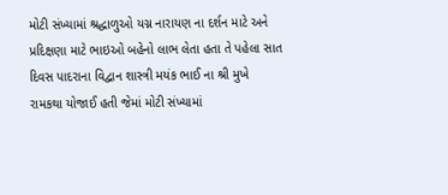મોટી સંખ્યામાં શ્રદ્ધાળુઓ યગ્ન નારાયણ ના દર્શન માટે અને પ્રદિક્ષણા માટે ભાઇઓ બહેનો લાભ લેતા હતા તે પહેલા સાત દિવસ પાદરાના વિદ્વાન શાસ્ત્રી મયંક ભાઈ ના શ્રી મુખે રામકથા યોજાઈ હતી જેમાં મોટી સંખ્યામાં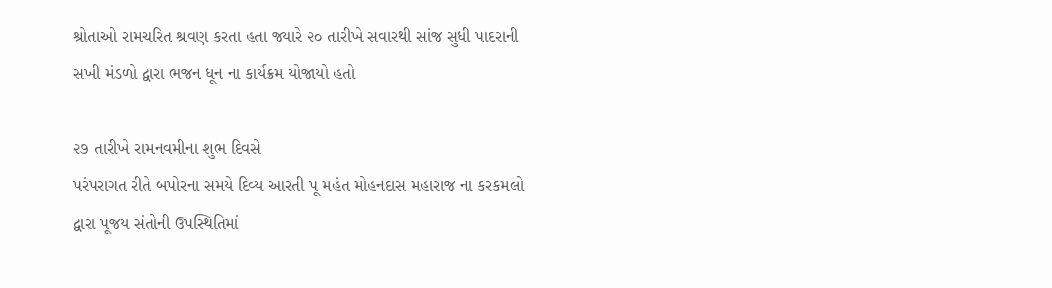શ્રોતાઓ રામચરિત શ્રવણ કરતા હતા જ્યારે ૨૦ તારીખે સવારથી સાંજ સુધી પાદરાની સખી મંડળો દ્વારા ભજન ધૂન ના કાર્યક્રમ યોજાયો હતો

૨૭ તારીખે રામનવમીના શુભ દિવસે
પરંપરાગત રીતે બપોરના સમયે દિવ્ય આરતી પૂ મહંત મોહનદાસ મહારાજ ના કરકમલો દ્વારા પૂજય સંતોની ઉપસ્થિતિમાં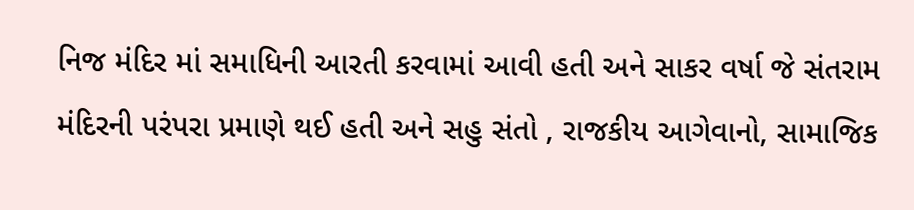નિજ મંદિર માં સમાધિની આરતી કરવામાં આવી હતી અને સાકર વર્ષા જે સંતરામ મંદિરની પરંપરા પ્રમાણે થઈ હતી અને સહુ સંતો , રાજકીય આગેવાનો, સામાજિક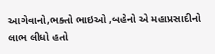આગેવાનો,ભક્તો ભાઇઓ ,બહેનો એ મહાપ્રસાદીનો લાભ લીધો હતો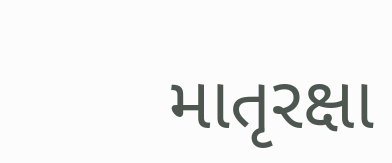માતૃરક્ષા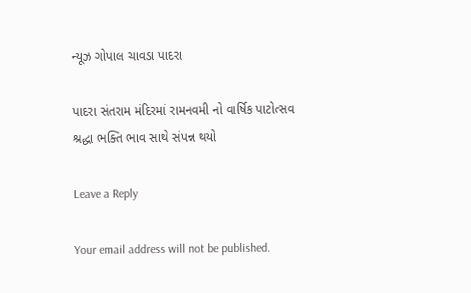ન્યૂઝ ગોપાલ ચાવડા પાદરા

પાદરા સંતરામ મંદિરમાં રામનવમી નો વાર્ષિક પાટોત્સવ શ્રદ્ધા ભક્તિ ભાવ સાથે સંપન્ન થયો

Leave a Reply

Your email address will not be published.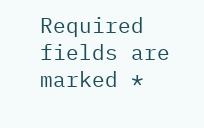Required fields are marked *